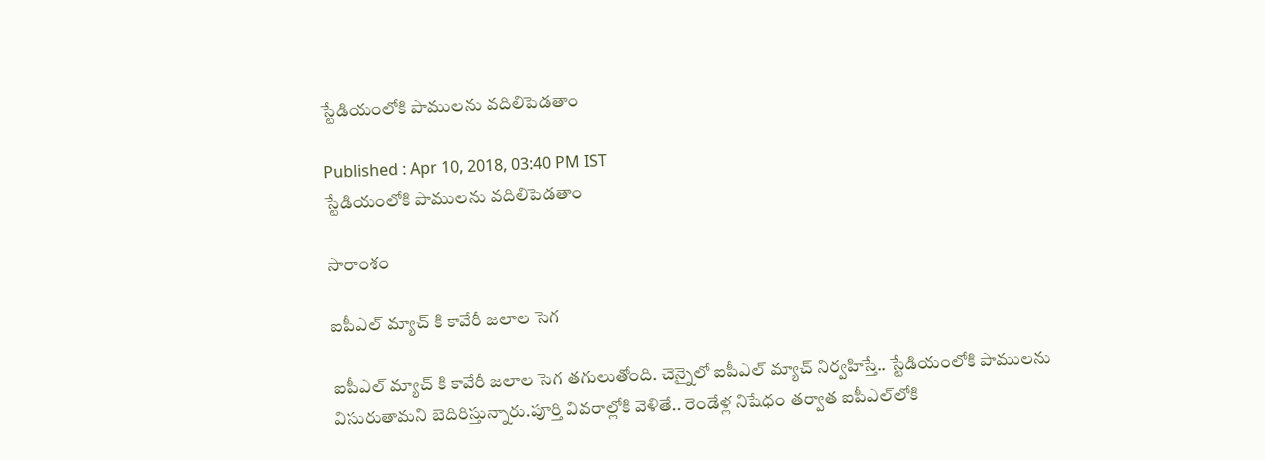స్టేడియంలోకి పాములను వదిలిపెడతాం

Published : Apr 10, 2018, 03:40 PM IST
స్టేడియంలోకి పాములను వదిలిపెడతాం

సారాంశం

ఐపీఎల్ మ్యాచ్ కి కావేరీ జలాల సెగ

ఐపీఎల్ మ్యాచ్ కి కావేరీ జలాల సెగ తగులుతోంది. చెన్నైలో ఐపీఎల్ మ్యాచ్ నిర్వహిస్తే.. స్టేడియంలోకి పాములను విసురుతామని బెదిరిస్తున్నారు.పూర్తి వివరాల్లోకి వెళితే.. రెండేళ్ల నిషేధం తర్వాత ఐపీఎల్‌లోకి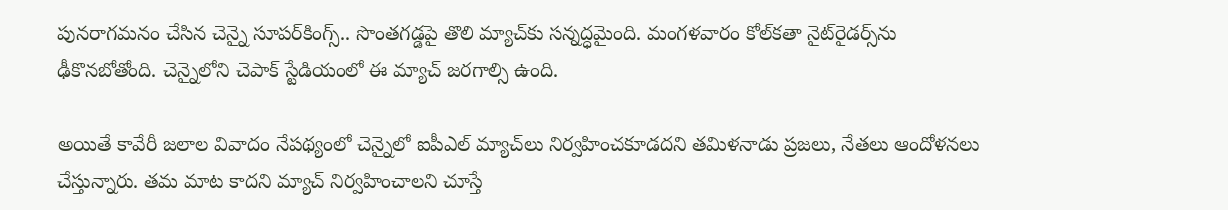పునరాగమనం చేసిన చెన్నై సూపర్‌కింగ్స్‌.. సొంతగడ్డపై తొలి మ్యాచ్‌కు సన్నద్ధమైంది. మంగళవారం కోల్‌కతా నైట్‌రైడర్స్‌ను ఢీకొనబోతోంది. చెన్నైలోని చెపాక్‌ స్టేడియంలో ఈ మ్యాచ్‌ జరగాల్సి ఉంది.

అయితే కావేరీ జలాల వివాదం నేపథ్యంలో చెన్నైలో ఐపీఎల్‌ మ్యాచ్‌లు నిర్వహించకూడదని తమిళనాడు ప్రజలు, నేతలు ఆందోళనలు చేస్తున్నారు. తమ మాట కాదని మ్యాచ్‌ నిర్వహించాలని చూస్తే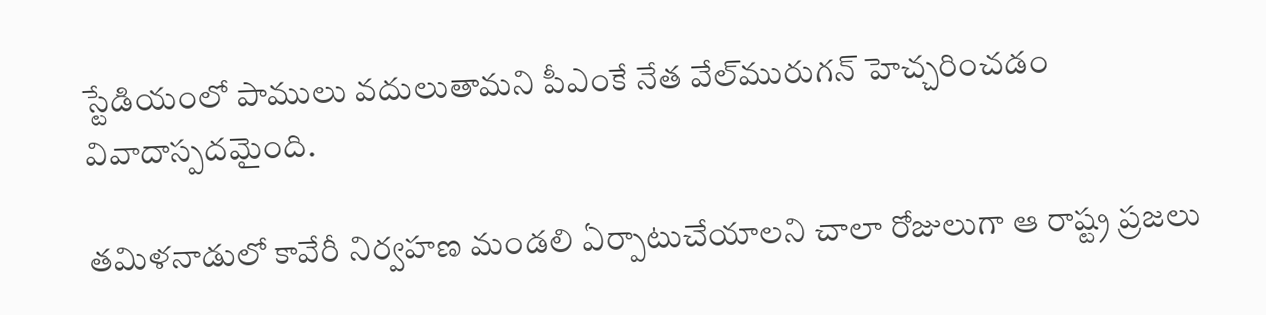స్టేడియంలో పాములు వదులుతామని పీఎంకే నేత వేల్‌మురుగన్‌ హెచ్చరించడం వివాదాస్పదమైంది.

తమిళనాడులో కావేరీ నిర్వహణ మండలి ఏర్పాటుచేయాలని చాలా రోజులుగా ఆ రాష్ట్ర ప్రజలు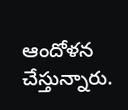ఆందోళన చేస్తున్నారు.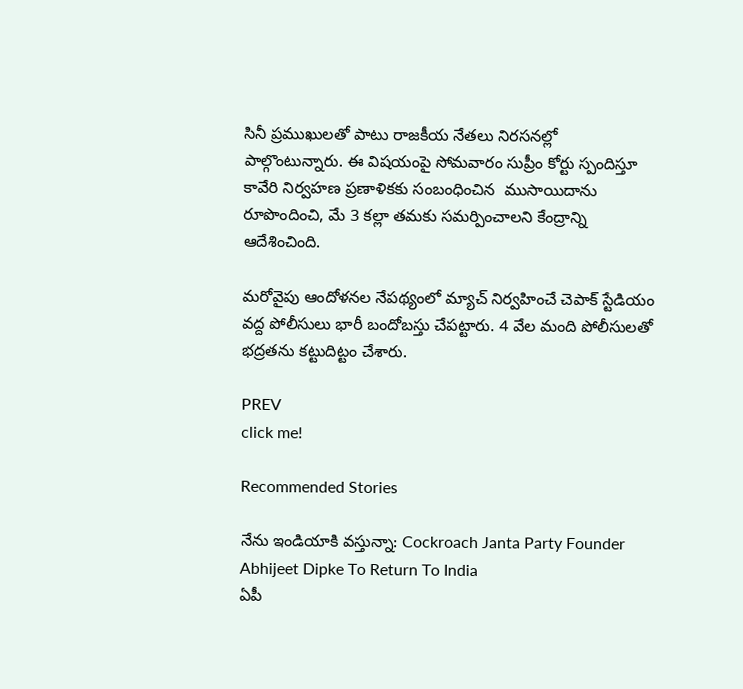సినీ ప్రముఖులతో పాటు రాజకీయ నేతలు నిరసనల్లో పాల్గొంటున్నారు. ఈ విషయంపై సోమవారం సుప్రీం కోర్టు స్పందిస్తూ కావేరి నిర్వహణ ప్రణాళికకు సంబంధించిన  ముసాయిదాను రూపొందించి, మే 3 కల్లా తమకు సమర్పించాలని కేంద్రాన్ని ఆదేశించింది.

మరోవైపు ఆందోళనల నేపథ్యంలో మ్యాచ్‌ నిర్వహించే చెపాక్‌ స్టేడియం వద్ద పోలీసులు భారీ బందోబస్తు చేపట్టారు. 4 వేల మంది పోలీసులతో భద్రతను కట్టుదిట్టం చేశారు.

PREV
click me!

Recommended Stories

నేను ఇండియాకి వస్తున్నా: Cockroach Janta Party Founder Abhijeet Dipke To Return To India
ఏపీ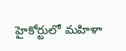హైకోర్టులో మహిళా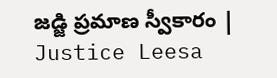జడ్జి ప్రమాణ స్వీకారం | Justice Leesa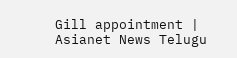Gill appointment | Asianet News Telugu